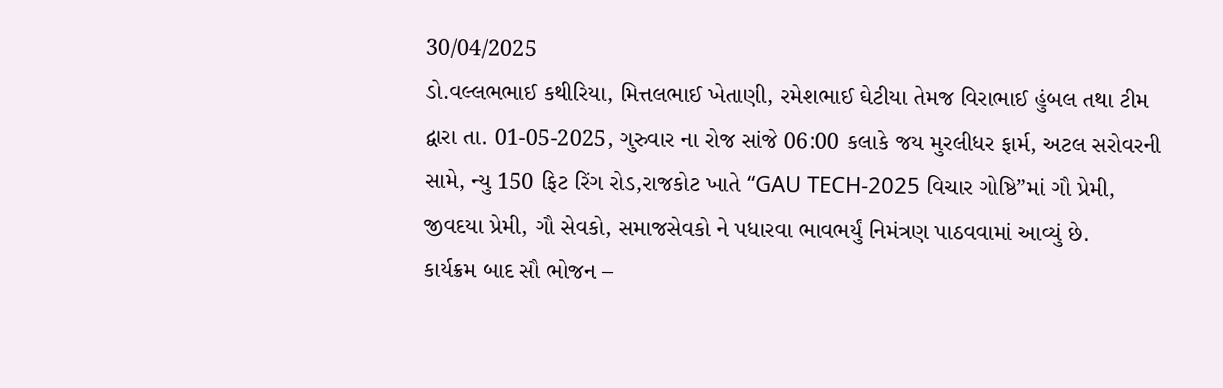30/04/2025
ડો.વલ્લભભાઈ કથીરિયા, મિત્તલભાઈ ખેતાણી, રમેશભાઈ ઘેટીયા તેમજ વિરાભાઈ હુંબલ તથા ટીમ દ્વારા તા. 01-05-2025, ગુરુવાર ના રોજ સાંજે 06:00 કલાકે જય મુરલીધર ફાર્મ, અટલ સરોવરની સામે, ન્યુ 150 ફિટ રિંગ રોડ,રાજકોટ ખાતે “GAU TECH-2025 વિચાર ગોષ્ઠિ”માં ગૌ પ્રેમી, જીવદયા પ્રેમી, ગૌ સેવકો, સમાજસેવકો ને પધારવા ભાવભર્યું નિમંત્રણ પાઠવવામાં આવ્યું છે.
કાર્યક્રમ બાદ સૌ ભોજન –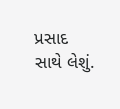પ્રસાદ સાથે લેશું.